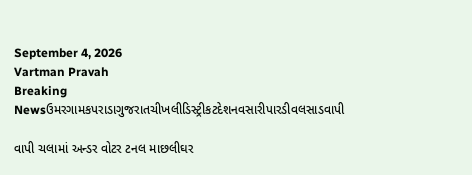September 4, 2026
Vartman Pravah
Breaking Newsઉમરગામકપરાડાગુજરાતચીખલીડિસ્ટ્રીકટદેશનવસારીપારડીવલસાડવાપી

વાપી ચલામાં અન્‍ડર વોટર ટનલ માછલીઘર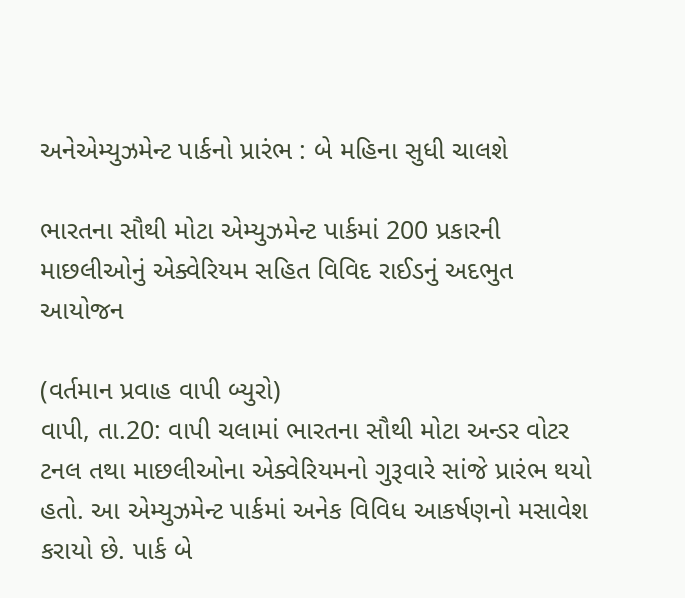અનેએમ્‍યુઝમેન્‍ટ પાર્કનો પ્રારંભ : બે મહિના સુધી ચાલશે

ભારતના સૌથી મોટા એમ્‍યુઝમેન્‍ટ પાર્કમાં 200 પ્રકારની માછલીઓનું એક્‍વેરિયમ સહિત વિવિદ રાઈડનું અદભુત આયોજન

(વર્તમાન પ્રવાહ વાપી બ્‍યુરો)
વાપી, તા.20: વાપી ચલામાં ભારતના સૌથી મોટા અન્‍ડર વોટર ટનલ તથા માછલીઓના એક્‍વેરિયમનો ગુરૂવારે સાંજે પ્રારંભ થયો હતો. આ એમ્‍યુઝમેન્‍ટ પાર્કમાં અનેક વિવિધ આકર્ષણનો મસાવેશ કરાયો છે. પાર્ક બે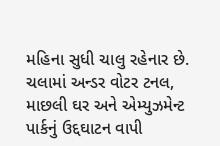મહિના સુધી ચાલુ રહેનાર છે.
ચલામાં અન્‍ડર વોટર ટનલ, માછલી ઘર અને એમ્‍યુઝમેન્‍ટ પાર્કનું ઉદ્દઘાટન વાપી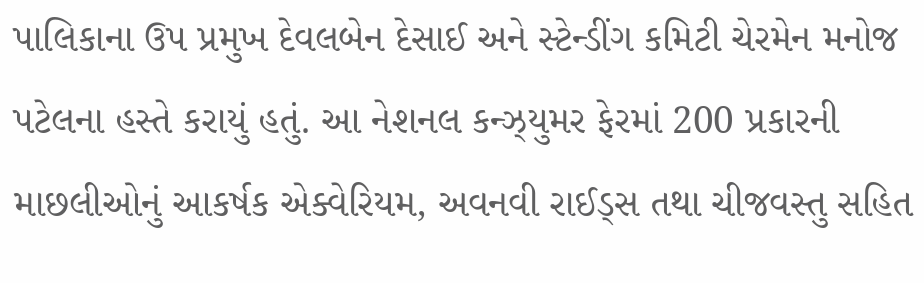પાલિકાના ઉપ પ્રમુખ દેવલબેન દેસાઈ અને સ્‍ટેન્‍ડીંગ કમિટી ચેરમેન મનોજ પટેલના હસ્‍તે કરાયું હતું. આ નેશનલ કન્‍ઝ્‍યુમર ફેરમાં 200 પ્રકારની માછલીઓનું આકર્ષક એક્‍વેરિયમ, અવનવી રાઈડ્‍સ તથા ચીજવસ્‍તુ સહિત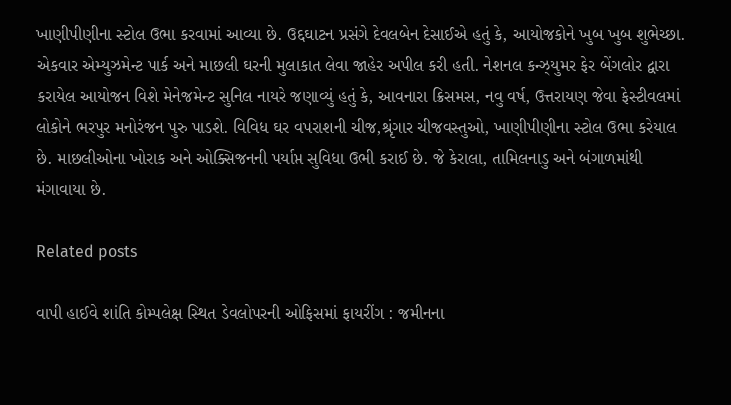ખાણીપીણીના સ્‍ટોલ ઉભા કરવામાં આવ્‍યા છે. ઉદ્દઘાટન પ્રસંગે દેવલબેન દેસાઈએ હતું કે, આયોજકોને ખુબ ખુબ શુભેચ્‍છા. એકવાર એમ્‍યુઝમેન્‍ટ પાર્ક અને માછલી ઘરની મુલાકાત લેવા જાહેર અપીલ કરી હતી. નેશનલ કન્‍ઝ્‍યુમર ફેર બેંગલોર દ્વારા કરાયેલ આયોજન વિશે મેનેજમેન્‍ટ સુનિલ નાયરે જણાવ્‍યું હતું કે, આવનારા ક્રિસમસ, નવુ વર્ષ, ઉત્તરાયણ જેવા ફેસ્‍ટીવલમાં લોકોને ભરપુર મનોરંજન પુરુ પાડશે. વિવિધ ઘર વપરાશની ચીજ,શ્રૃંગાર ચીજવસ્‍તુઓ, ખાણીપીણીના સ્‍ટોલ ઉભા કરેયાલ છે. માછલીઓના ખોરાક અને ઓક્‍સિજનની પર્યાપ્ત સુવિધા ઉભી કરાઈ છે. જે કેરાલા, તામિલનાડુ અને બંગાળમાંથી મંગાવાયા છે.

Related posts

વાપી હાઈવે શાંતિ કોમ્‍પલેક્ષ સ્‍થિત ડેવલોપરની ઓફિસમાં ફાયરીંગ : જમીનના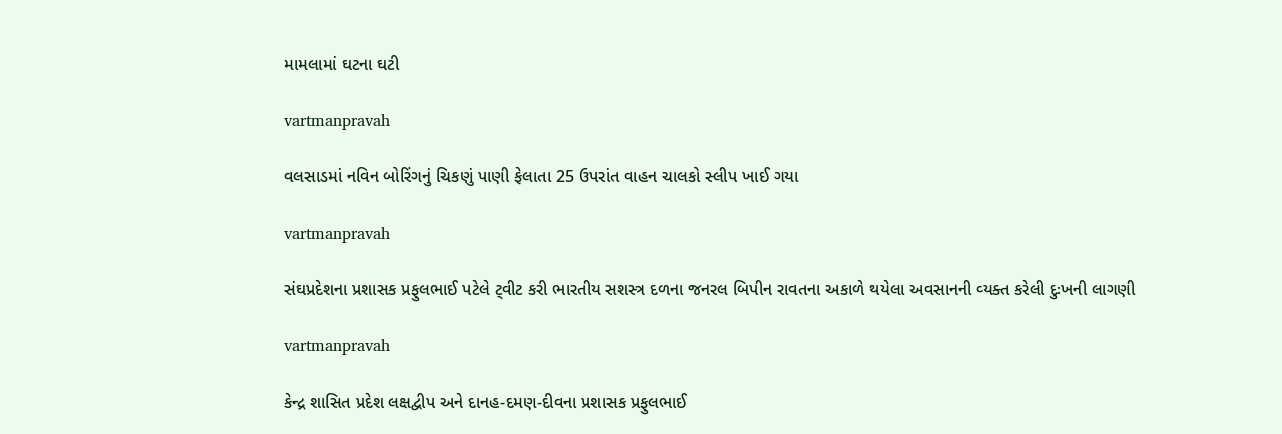મામલામાં ઘટના ઘટી

vartmanpravah

વલસાડમાં નવિન બોરિંગનું ચિકણું પાણી ફેલાતા 25 ઉપરાંત વાહન ચાલકો સ્‍લીપ ખાઈ ગયા

vartmanpravah

સંઘપ્રદેશના પ્રશાસક પ્રફુલભાઈ પટેલે ટ્‍વીટ કરી ભારતીય સશસ્ત્ર દળના જનરલ બિપીન રાવતના અકાળે થયેલા અવસાનની વ્‍યક્‍ત કરેલી દુઃખની લાગણી

vartmanpravah

કેન્‍દ્ર શાસિત પ્રદેશ લક્ષદ્વીપ અને દાનહ-દમણ-દીવના પ્રશાસક પ્રફુલભાઈ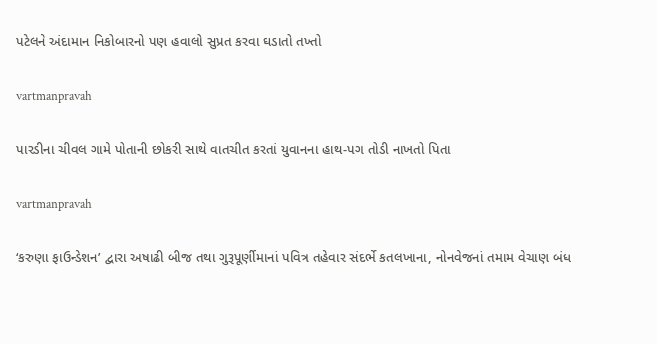પટેલને અંદામાન નિકોબારનો પણ હવાલો સુપ્રત કરવા ઘડાતો તખ્‍તો

vartmanpravah

પારડીના ચીવલ ગામે પોતાની છોકરી સાથે વાતચીત કરતાં યુવાનના હાથ-પગ તોડી નાખતો પિતા

vartmanpravah

‘કરુણા ફાઉન્‍ડેશન’ દ્વારા અષાઢી બીજ તથા ગુરૂપૂર્ણીમાનાં પવિત્ર તહેવાર સંદર્ભે કતલખાના, નોનવેજનાં તમામ વેચાણ બંધ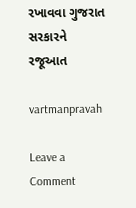રખાવવા ગુજરાત સરકારને રજૂઆત

vartmanpravah

Leave a Comment